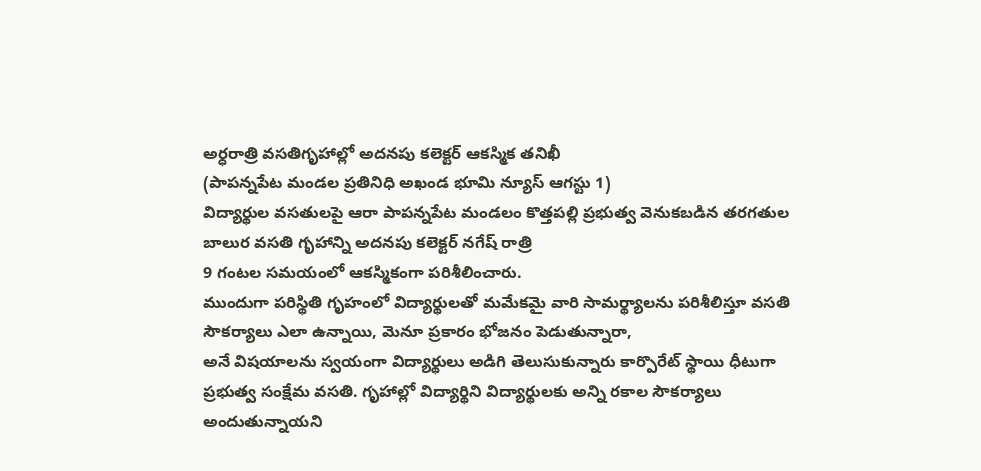అర్ధరాత్రి వసతిగృహాల్లో అదనపు కలెక్టర్ ఆకస్మిక తనిఖీ
(పాపన్నపేట మండల ప్రతినిధి అఖండ భూమి న్యూస్ ఆగస్టు 1)
విద్యార్థుల వసతులపై ఆరా పాపన్నపేట మండలం కొత్తపల్లి ప్రభుత్వ వెనుకబడిన తరగతుల బాలుర వసతి గృహాన్ని అదనపు కలెక్టర్ నగేష్ రాత్రి
9 గంటల సమయంలో ఆకస్మికంగా పరిశీలించారు.
ముందుగా పరిస్థితి గృహంలో విద్యార్థులతో మమేకమై వారి సామర్థ్యాలను పరిశీలిస్తూ వసతి సౌకర్యాలు ఎలా ఉన్నాయి, మెనూ ప్రకారం భోజనం పెడుతున్నారా,
అనే విషయాలను స్వయంగా విద్యార్థులు అడిగి తెలుసుకున్నారు కార్పొరేట్ స్థాయి ధీటుగా ప్రభుత్వ సంక్షేమ వసతి. గృహాల్లో విద్యార్థిని విద్యార్థులకు అన్ని రకాల సౌకర్యాలు
అందుతున్నాయని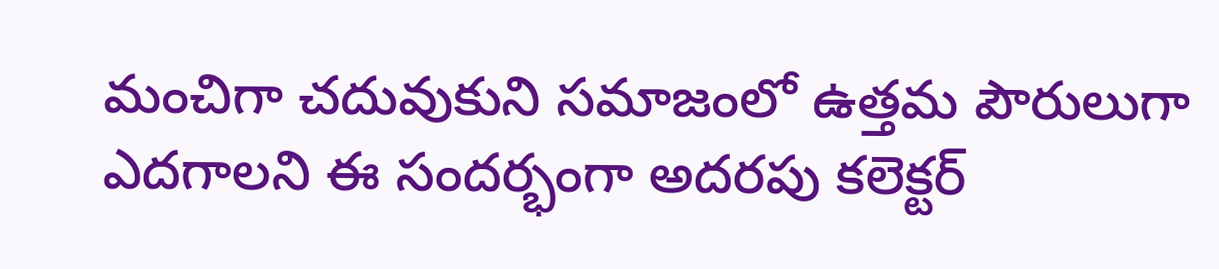మంచిగా చదువుకుని సమాజంలో ఉత్తమ పౌరులుగా ఎదగాలని ఈ సందర్భంగా అదరపు కలెక్టర్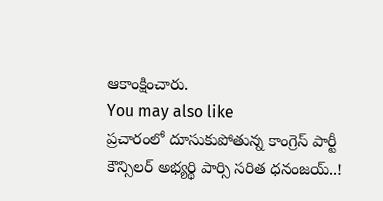ఆకాంక్షించారు.
You may also like
ప్రచారంలో దూసుకుపోతున్న కాంగ్రెస్ పార్టీ కౌన్సిలర్ అభ్యర్థి పార్సి సరిత ధనంజయ్..!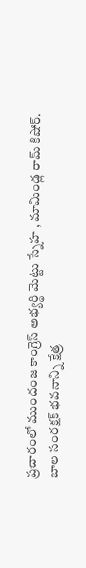ప్రచారంలో ముందంజ కాంగ్రెస్ అభ్యర్థి మెట్టు స్నేహ , మామిండ్ల రామ్ కిషోర్.
బాల సంరక్షక్ భవనాన్ని క్షేత్ర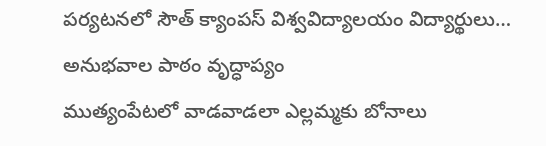పర్యటనలో సౌత్ క్యాంపస్ విశ్వవిద్యాలయం విద్యార్థులు…
అనుభవాల పాఠం వృద్ధాప్యం
ముత్యంపేటలో వాడవాడలా ఎల్లమ్మకు బోనాలు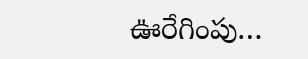ఊరేగింపు…